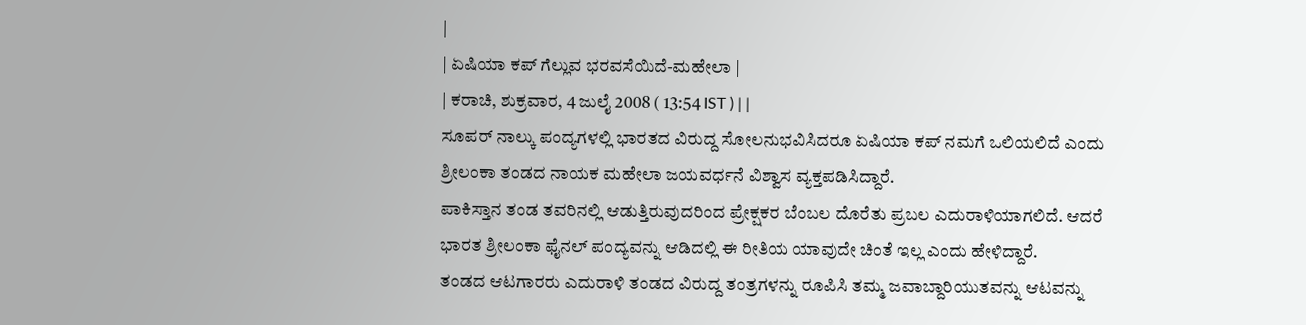|
| ಏಷಿಯಾ ಕಪ್ ಗೆಲ್ಲುವ ಭರವಸೆಯಿದೆ-ಮಹೇಲಾ |
| ಕರಾಚಿ, ಶುಕ್ರವಾರ, 4 ಜುಲೈ 2008 ( 13:54 IST ) | |
ಸೂಪರ್ ನಾಲ್ಕು ಪಂದ್ಯಗಳಲ್ಲಿ ಭಾರತದ ವಿರುದ್ದ ಸೋಲನುಭವಿಸಿದರೂ ಏಷಿಯಾ ಕಪ್ ನಮಗೆ ಒಲಿಯಲಿದೆ ಎಂದು ಶ್ರೀಲಂಕಾ ತಂಡದ ನಾಯಕ ಮಹೇಲಾ ಜಯವರ್ಧನೆ ವಿಶ್ವಾಸ ವ್ಯಕ್ತಪಡಿಸಿದ್ದಾರೆ.
ಪಾಕಿಸ್ತಾನ ತಂಡ ತವರಿನಲ್ಲಿ ಆಡುತ್ತಿರುವುದರಿಂದ ಪ್ರೇಕ್ಷಕರ ಬೆಂಬಲ ದೊರೆತು ಪ್ರಬಲ ಎದುರಾಳಿಯಾಗಲಿದೆ. ಆದರೆ ಭಾರತ ಶ್ರೀಲಂಕಾ ಫೈನಲ್ ಪಂದ್ಯವನ್ನು ಆಡಿದಲ್ಲಿ ಈ ರೀತಿಯ ಯಾವುದೇ ಚಿಂತೆ ಇಲ್ಲ ಎಂದು ಹೇಳಿದ್ದಾರೆ.
ತಂಡದ ಆಟಗಾರರು ಎದುರಾಳಿ ತಂಡದ ವಿರುದ್ದ ತಂತ್ರಗಳನ್ನು ರೂಪಿಸಿ ತಮ್ಮ ಜವಾಬ್ದಾರಿಯುತವನ್ನು ಆಟವನ್ನು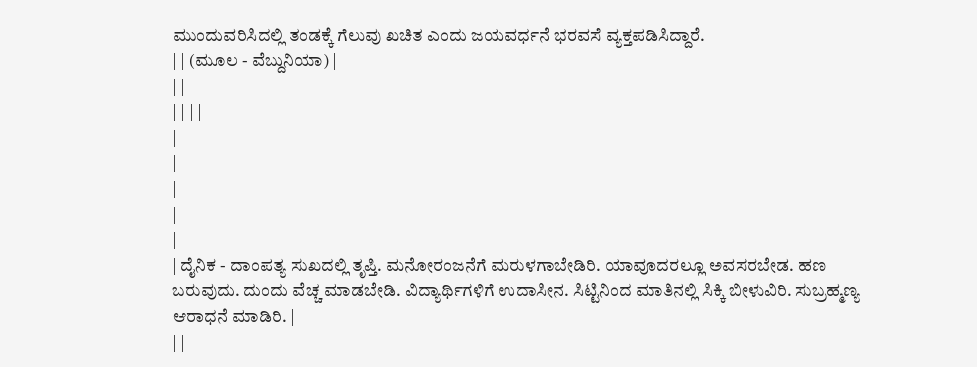ಮುಂದುವರಿಸಿದಲ್ಲಿ ತಂಡಕ್ಕೆ ಗೆಲುವು ಖಚಿತ ಎಂದು ಜಯವರ್ಧನೆ ಭರವಸೆ ವ್ಯಕ್ತಪಡಿಸಿದ್ದಾರೆ.
| | (ಮೂಲ - ವೆಬ್ದುನಿಯಾ) |
| |
| | | |
|
|
|
|
|
| ದೈನಿಕ - ದಾಂಪತ್ಯ ಸುಖದಲ್ಲಿ ತೃಪ್ತಿ. ಮನೋರಂಜನೆಗೆ ಮರುಳಗಾಬೇಡಿರಿ. ಯಾವೂದರಲ್ಲೂ ಅವಸರಬೇಡ. ಹಣ ಬರುವುದು. ದುಂದು ವೆಚ್ಚ ಮಾಡಬೇಡಿ. ವಿದ್ಯಾರ್ಥಿಗಳಿಗೆ ಉದಾಸೀನ. ಸಿಟ್ಟಿನಿಂದ ಮಾತಿನಲ್ಲಿ ಸಿಕ್ಕಿ ಬೀಳುವಿರಿ. ಸುಬ್ರಹ್ಮಣ್ಯ ಆರಾಧನೆ ಮಾಡಿರಿ. |
| |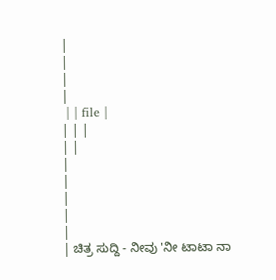|
|
|
|
 | | file |
| | |
| |
|
|
|
|
|
| ಚಿತ್ರ ಸುದ್ದಿ - ನೀವು 'ನೀ ಟಾಟಾ ನಾ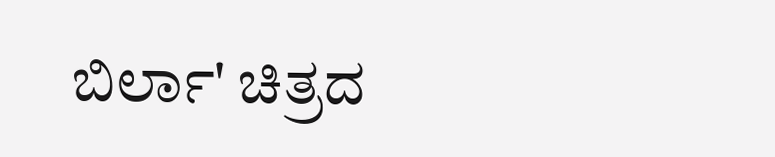ಬಿರ್ಲಾ' ಚಿತ್ರದ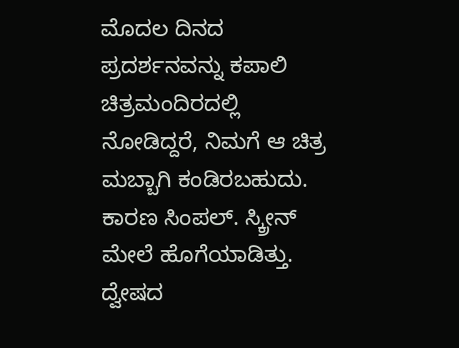ಮೊದಲ ದಿನದ ಪ್ರದರ್ಶನವನ್ನು ಕಪಾಲಿ ಚಿತ್ರಮಂದಿರದಲ್ಲಿ ನೋಡಿದ್ದರೆ, ನಿಮಗೆ ಆ ಚಿತ್ರ ಮಬ್ಬಾಗಿ ಕಂಡಿರಬಹುದು. ಕಾರಣ ಸಿಂಪಲ್. ಸ್ಕ್ರೀನ್ ಮೇಲೆ ಹೊಗೆಯಾಡಿತ್ತು. ದ್ವೇಷದ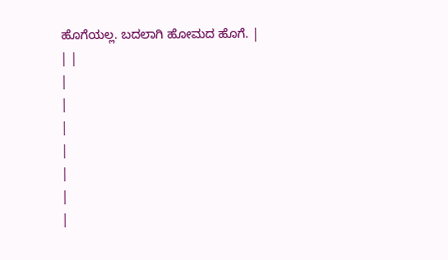ಹೊಗೆಯಲ್ಲ. ಬದಲಾಗಿ ಹೋಮದ ಹೊಗೆ. |
| |
|
|
|
|
|
|
|